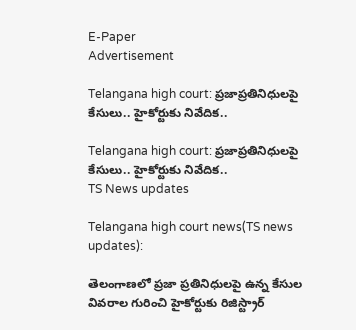E-Paper
Advertisement

Telangana high court: ప్రజాప్రతినిధులపై కేసులు.. హైకోర్టుకు నివేదిక..

Telangana high court: ప్రజాప్రతినిధులపై కేసులు.. హైకోర్టుకు నివేదిక..
TS News updates

Telangana high court news(TS news updates):

తెలంగాణలో ప్రజా ప్రతినిధులపై ఉన్న కేసుల వివరాల గురించి హైకోర్టుకు రిజిస్ట్రార్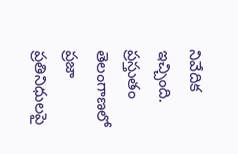నివేదిక ఇచ్చింది. ప్రస్తుతం తెలంగాణలో ప్రజా ప్రతినిధులపై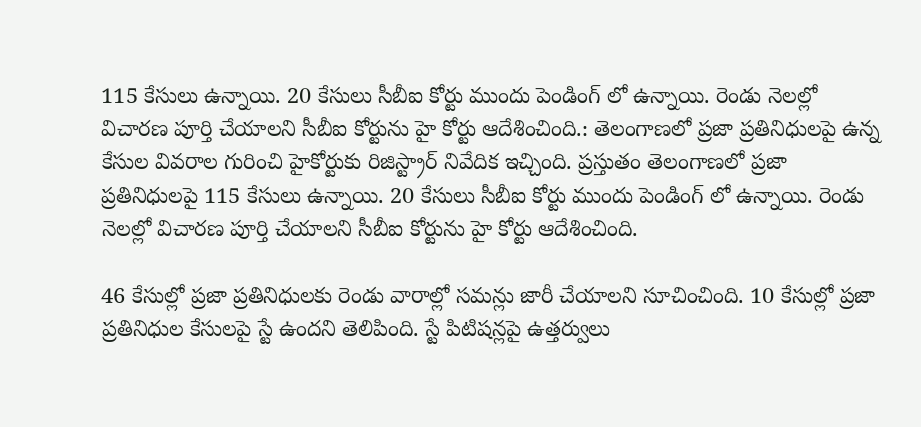115 కేసులు ఉన్నాయి. 20 కేసులు సీబీఐ కోర్టు ముందు పెండింగ్ లో ఉన్నాయి. రెండు నెలల్లో విచారణ పూర్తి చేయాలని సీబీఐ కోర్టును హై కోర్టు ఆదేశించింది.: తెలంగాణలో ప్రజా ప్రతినిధులపై ఉన్న కేసుల వివరాల గురించి హైకోర్టుకు రిజిస్ట్రార్ నివేదిక ఇచ్చింది. ప్రస్తుతం తెలంగాణలో ప్రజా ప్రతినిధులపై 115 కేసులు ఉన్నాయి. 20 కేసులు సీబీఐ కోర్టు ముందు పెండింగ్ లో ఉన్నాయి. రెండు నెలల్లో విచారణ పూర్తి చేయాలని సీబీఐ కోర్టును హై కోర్టు ఆదేశించింది.

46 కేసుల్లో ప్రజా ప్రతినిధులకు రెండు వారాల్లో సమన్లు జారీ చేయాలని సూచించింది. 10 కేసుల్లో ప్రజా ప్రతినిధుల కేసులపై స్టే ఉందని తెలిపింది. స్టే పిటిషన్లపై ఉత్తర్వులు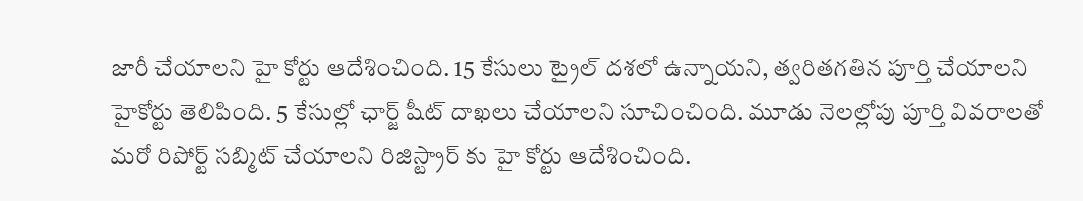జారీ చేయాలని హై కోర్టు ఆదేశించింది. 15 కేసులు ట్రైల్ దశలో ఉన్నాయని, త్వరితగతిన పూర్తి చేయాలని హైకోర్టు తెలిపింది. 5 కేసుల్లో ఛార్జ్ షీట్ దాఖలు చేయాలని సూచించింది. మూడు నెలల్లోపు పూర్తి వివరాలతో మరో రిపోర్ట్ సబ్మిట్ చేయాలని రిజిస్ట్రార్ కు హై కోర్టు ఆదేశించింది.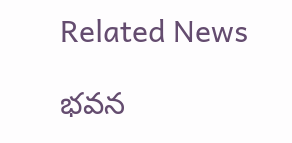Related News

భవన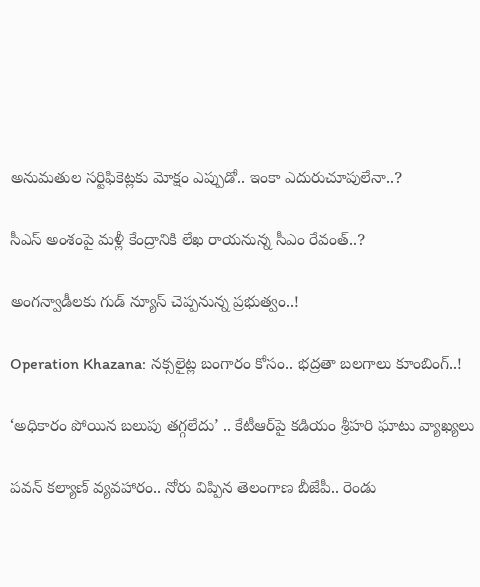అనుమతుల సర్టిఫికెట్లకు మోక్షం ఎప్పుడో.. ఇంకా ఎదురుచూపులేనా..?

సీఎస్ అంశంపై మళ్లీ కేంద్రానికి లేఖ రాయనున్న సీఎం రేవంత్..?

అంగన్వాడీలకు గుడ్ న్యూస్ చెప్పనున్న ప్రభుత్వం..!

Operation Khazana: నక్సలైట్ల బంగారం కోసం.. భద్రతా బలగాలు కూంబింగ్..!

‘అధికారం పోయిన బలుపు తగ్గలేదు’ .. కేటీఆర్‌పై కడియం శ్రీహరి ఘాటు వ్యాఖ్యలు

పవన్ కల్యాణ్ వ్యవహారం.. నోరు విప్పిన తెలంగాణ బీజేపీ.. రెండు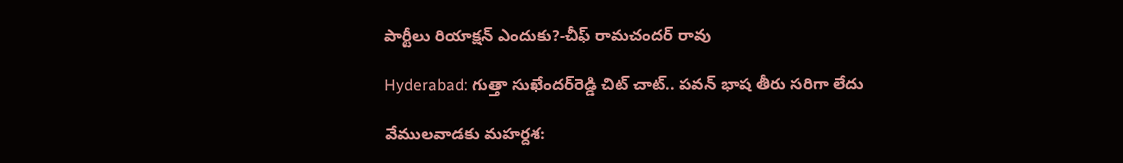పార్టీలు రియాక్షన్ ఎందుకు?-చీఫ్ రామచందర్ రావు

Hyderabad: గుత్తా సుఖేందర్‌రెడ్డి చిట్ చాట్.. పవన్ భాష తీరు సరిగా లేదు

వేములవాడకు మహర్దశ: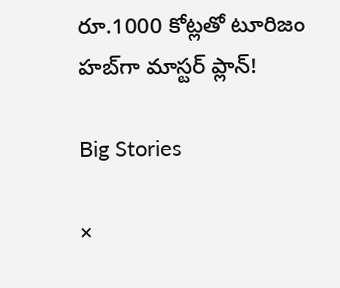రూ.1000 కోట్లతో టూరిజం హబ్‌గా మాస్టర్ ప్లాన్!

Big Stories

×